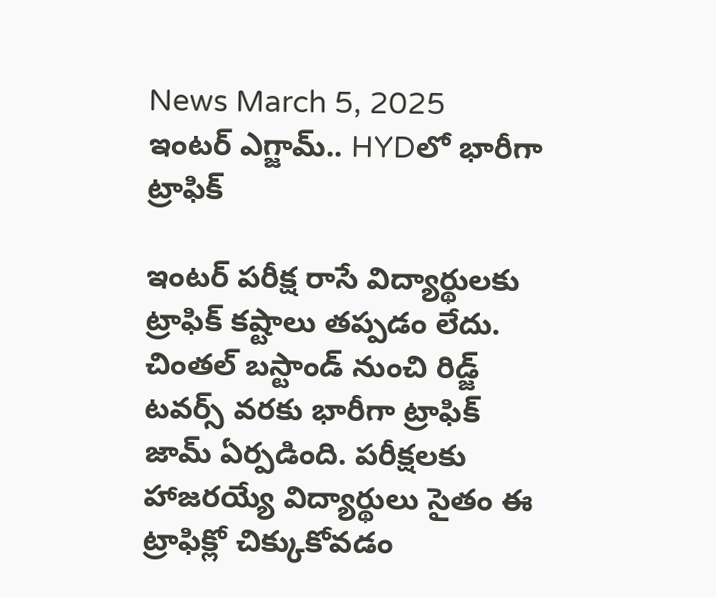News March 5, 2025
ఇంటర్ ఎగ్జామ్.. HYDలో భారీగా ట్రాఫిక్

ఇంటర్ పరీక్ష రాసే విద్యార్థులకు ట్రాఫిక్ కష్టాలు తప్పడం లేదు. చింతల్ బస్టాండ్ నుంచి రిడ్జ్ టవర్స్ వరకు భారీగా ట్రాఫిక్ జామ్ ఏర్పడింది. పరీక్షలకు హాజరయ్యే విద్యార్థులు సైతం ఈ ట్రాఫిక్లో చిక్కుకోవడం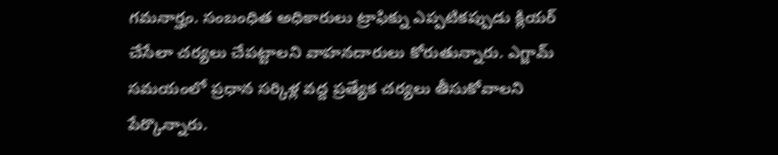గమనార్హం. సంబంధిత అధికారులు ట్రాఫిక్ను ఎప్పటికప్పుడు క్లియర్ చేసేలా చర్యలు చేపట్టాలని వాహనదారులు కోరుతున్నారు. ఎగ్జామ్ సమయంలో ప్రధాన సర్కిళ్ల వద్ద ప్రత్యేక చర్యలు తీసుకోవాలని పేర్కొన్నారు.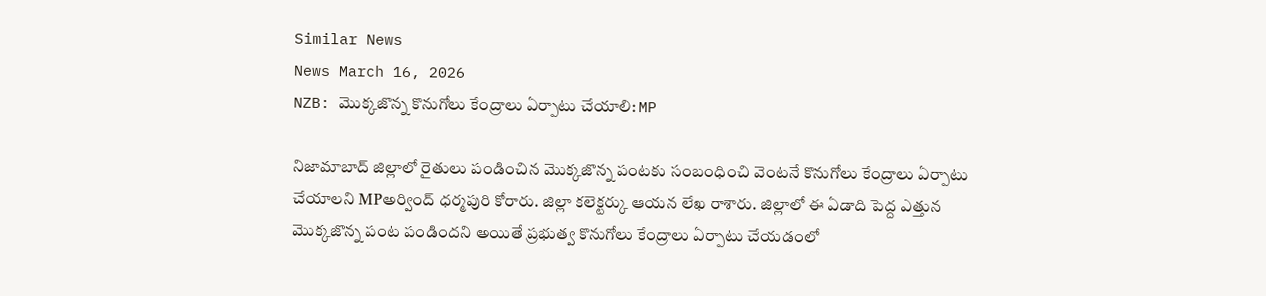Similar News
News March 16, 2026
NZB: మొక్కజొన్న కొనుగోలు కేంద్రాలు ఏర్పాటు చేయాలి: MP

నిజామాబాద్ జిల్లాలో రైతులు పండించిన మొక్కజొన్న పంటకు సంబంధించి వెంటనే కొనుగోలు కేంద్రాలు ఏర్పాటు చేయాలని MPఅర్వింద్ ధర్మపురి కోరారు. జిల్లా కలెక్టర్కు ఆయన లేఖ రాశారు. జిల్లాలో ఈ ఏడాది పెద్ద ఎత్తున మొక్కజొన్న పంట పండిందని అయితే ప్రభుత్వ కొనుగోలు కేంద్రాలు ఏర్పాటు చేయడంలో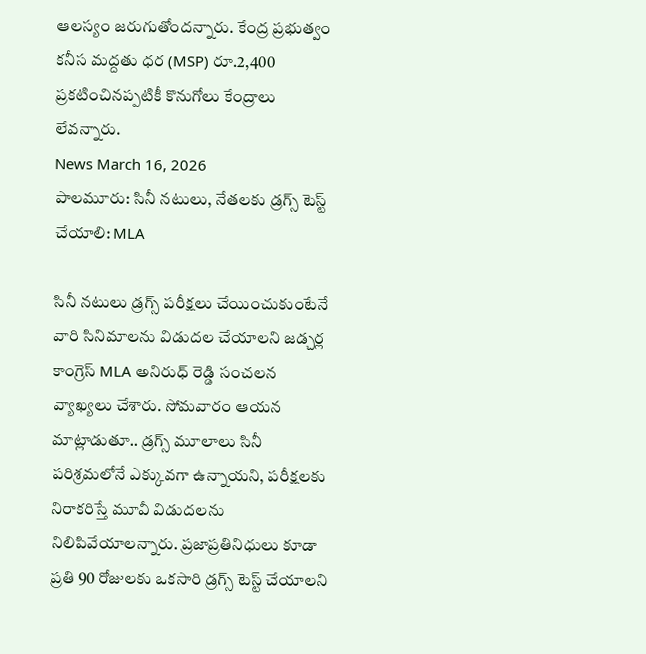ఆలస్యం జరుగుతోందన్నారు. కేంద్ర ప్రభుత్వం కనీస మద్దతు ధర (MSP) రూ.2,400 ప్రకటించినప్పటికీ కొనుగోలు కేంద్రాలు లేవన్నారు.
News March 16, 2026
పాలమూరు: సినీ నటులు, నేతలకు డ్రగ్స్ టెస్ట్ చేయాలి: MLA

సినీ నటులు డ్రగ్స్ పరీక్షలు చేయించుకుంటేనే వారి సినిమాలను విడుదల చేయాలని జడ్చర్ల కాంగ్రెస్ MLA అనిరుధ్ రెడ్డి సంచలన వ్యాఖ్యలు చేశారు. సోమవారం ఆయన మాట్లాడుతూ.. డ్రగ్స్ మూలాలు సినీ పరిశ్రమలోనే ఎక్కువగా ఉన్నాయని, పరీక్షలకు నిరాకరిస్తే మూవీ విడుదలను నిలిపివేయాలన్నారు. ప్రజాప్రతినిధులు కూడా ప్రతి 90 రోజులకు ఒకసారి డ్రగ్స్ టెస్ట్ చేయాలని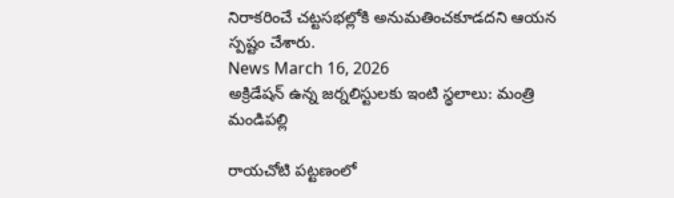నిరాకరించే చట్టసభల్లోకి అనుమతించకూడదని ఆయన స్పష్టం చేశారు.
News March 16, 2026
అక్రిడేషన్ ఉన్న జర్నలిస్టులకు ఇంటి స్థలాలు: మంత్రి మండిపల్లి

రాయచోటి పట్టణంలో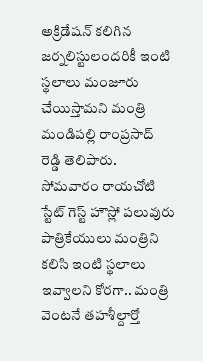అక్రిడేషన్ కలిగిన జర్నలిస్టులందరికీ ఇంటి స్థలాలు మంజూరు చేయిస్తామని మంత్రి మండిపల్లి రాంప్రసాద్ రెడ్డి తెలిపారు. సోమవారం రాయచోటి స్టేట్ గెస్ట్ హౌస్లో పలువురు పాత్రికేయులు మంత్రిని కలిసి ఇంటి స్థలాలు ఇవ్వాలని కోరగా.. మంత్రి వెంటనే తహశీల్దార్తో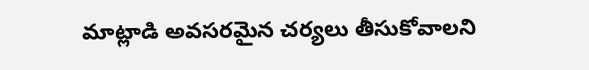మాట్లాడి అవసరమైన చర్యలు తీసుకోవాలని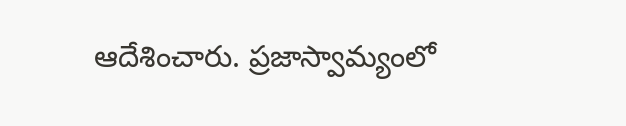ఆదేశించారు. ప్రజాస్వామ్యంలో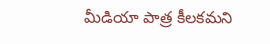మీడియా పాత్ర కీలకమని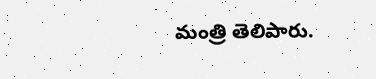మంత్రి తెలిపారు.